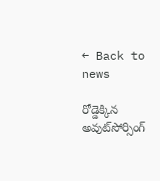← Back to news

రోడ్డెక్కిన అవుట్‌సోర్సింగ్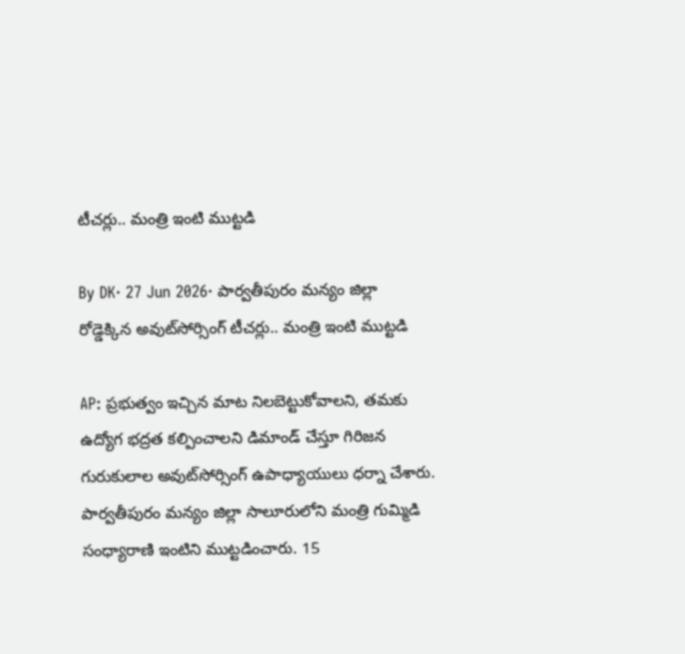టీచర్లు.. మంత్రి ఇంటి ముట్టడి

By DK· 27 Jun 2026· పార్వతీపురం మన్యం జిల్లా
రోడ్డెక్కిన అవుట్‌సోర్సింగ్ టీచర్లు.. మంత్రి ఇంటి ముట్టడి

AP: ప్రభుత్వం ఇచ్చిన మాట నిలబెట్టుకోవాలని, తమకు ఉద్యోగ భద్రత కల్పించాలని డిమాండ్ చేస్తూ గిరిజన గురుకులాల అవుట్‌సోర్సింగ్ ఉపాధ్యాయులు ధర్నా చేశారు. పార్వతీపురం మన్యం జిల్లా సాలూరులోని మంత్రి గుమ్మిడి సంధ్యారాణి ఇంటిని ముట్టడించారు. 15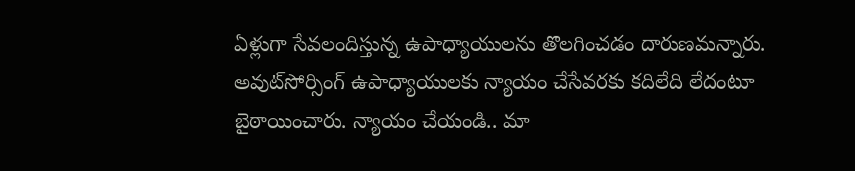ఏళ్లుగా సేవలందిస్తున్న ఉపాధ్యాయులను తొలగించడం దారుణమన్నారు. అవుట్‌సోర్సింగ్ ఉపాధ్యాయులకు న్యాయం చేసేవరకు కదిలేది లేదంటూ బైఠాయించారు. న్యాయం చేయండి.. మా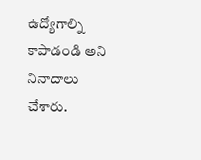ఉద్యోగాల్ని కాపాడండి అని నినాదాలు చేశారు.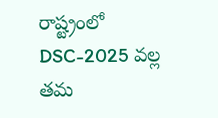రాష్ట్రంలో DSC-2025 వల్ల తమ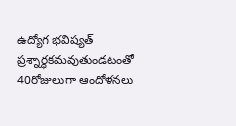ఉద్యోగ భవిష్యత్ ప్రశ్నార్థకమవుతుండటంతో 40రోజులుగా ఆందోళనలు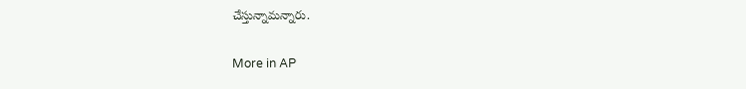చేస్తున్నామన్నారు.

More in AP